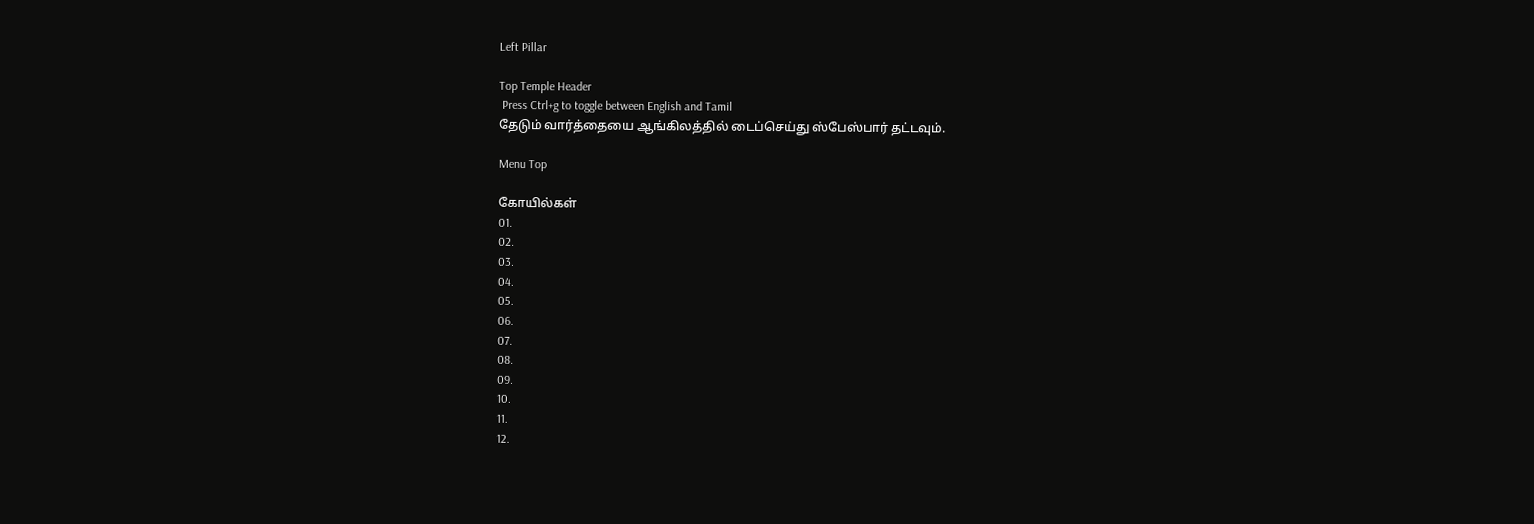Left Pillar

Top Temple Header
 Press Ctrl+g to toggle between English and Tamil
தேடும் வார்த்தையை ஆங்கிலத்தில் டைப்செய்து ஸ்பேஸ்பார் தட்டவும்.

Menu Top

கோயில்கள்
01.
02.
03.
04.
05.
06.
07.
08.
09.
10.
11.
12.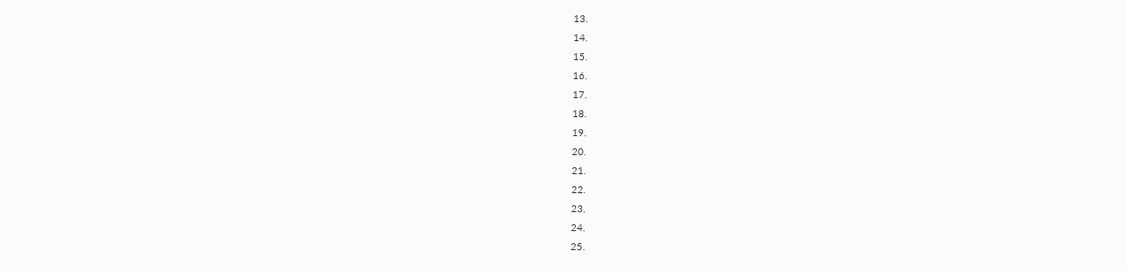13.
14.
15.
16.
17.
18.
19.
20.
21.
22.
23.
24.
25.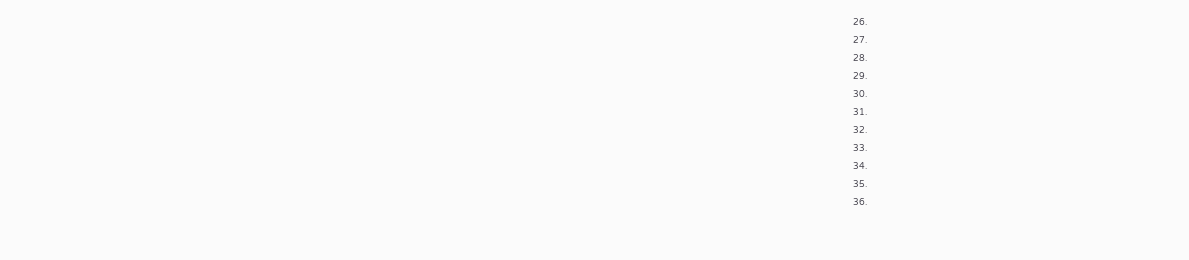26.
27.
28.
29.
30.
31.
32.
33.
34.
35.
36.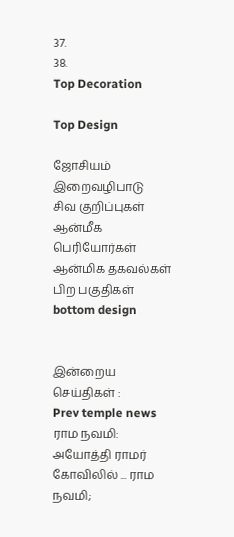37.
38.
Top Decoration

Top Design

ஜோசியம்
இறைவழிபாடு
சிவ குறிப்புகள்
ஆன்மீக பெரியோர்கள்
ஆன்மிக தகவல்கள்
பிற பகுதிகள்
bottom design


இன்றைய செய்திகள் :
Prev temple news ராம நவமி: அயோத்தி ராமர் கோவிலில் ... ராம நவமி;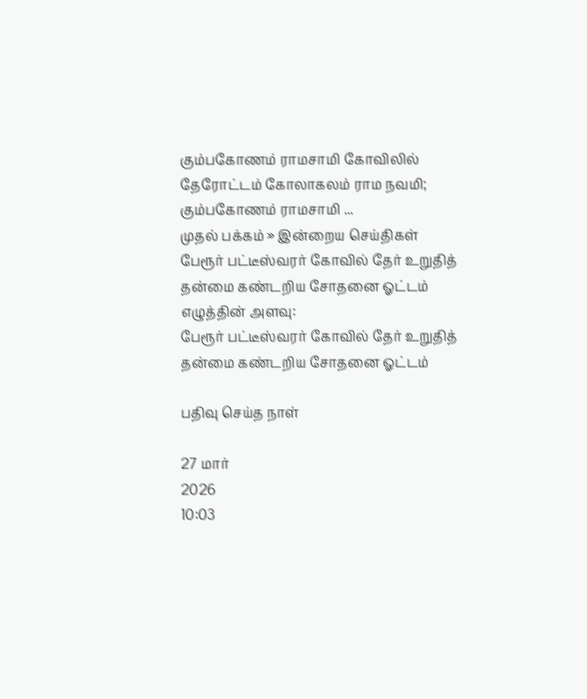கும்பகோணம் ராமசாமி கோவிலில் தேரோட்டம் கோலாகலம் ராம நவமி; கும்பகோணம் ராமசாமி ...
முதல் பக்கம் » இன்றைய செய்திகள்
பேரூர் பட்டீஸ்வரர் கோவில் தேர் உறுதித் தன்மை கண்டறிய சோதனை ஓட்டம்
எழுத்தின் அளவு:
பேரூர் பட்டீஸ்வரர் கோவில் தேர் உறுதித் தன்மை கண்டறிய சோதனை ஓட்டம்

பதிவு செய்த நாள்

27 மார்
2026
10:03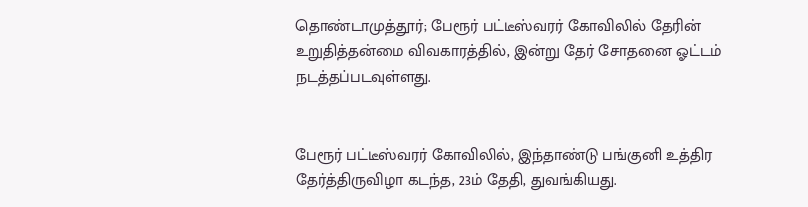தொண்டாமுத்தூர்; பேரூர் பட்டீஸ்வரர் கோவிலில் தேரின் உறுதித்தன்மை விவகாரத்தில், இன்று தேர் சோதனை ஓட்டம் நடத்தப்படவுள்ளது.


பேரூர் பட்டீஸ்வரர் கோவிலில், இந்தாண்டு பங்குனி உத்திர தேர்த்திருவிழா கடந்த, 23ம் தேதி, துவங்கியது.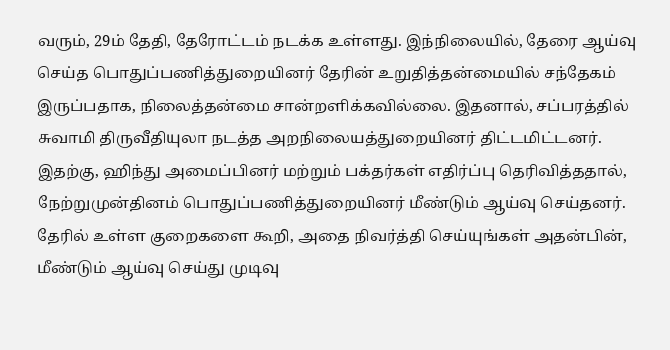வரும், 29ம் தேதி, தேரோட்டம் நடக்க உள்ளது. இந்நிலையில், தேரை ஆய்வு செய்த பொதுப்பணித்துறையினர் தேரின் உறுதித்தன்மையில் சந்தேகம் இருப்பதாக, நிலைத்தன்மை சான்றளிக்கவில்லை. இதனால், சப்பரத்தில் சுவாமி திருவீதியுலா நடத்த அறநிலையத்துறையினர் திட்டமிட்டனர். இதற்கு, ஹிந்து அமைப்பினர் மற்றும் பக்தர்கள் எதிர்ப்பு தெரிவித்ததால், நேற்றுமுன்தினம் பொதுப்பணித்துறையினர் மீண்டும் ஆய்வு செய்தனர். தேரில் உள்ள குறைகளை கூறி, அதை நிவர்த்தி செய்யுங்கள் அதன்பின், மீண்டும் ஆய்வு செய்து முடிவு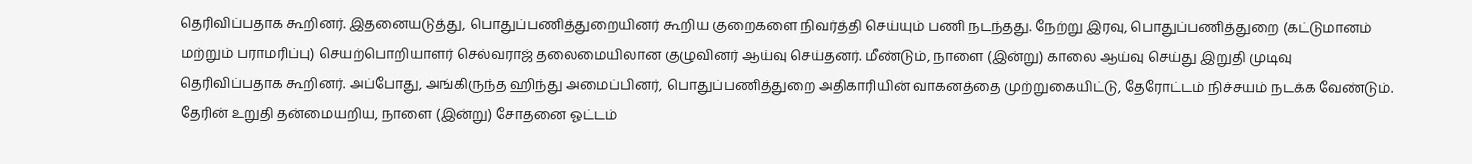தெரிவிப்பதாக கூறினர். இதனையடுத்து, பொதுப்பணித்துறையினர் கூறிய குறைகளை நிவர்த்தி செய்யும் பணி நடந்தது. நேற்று இரவு, பொதுப்பணித்துறை (கட்டுமானம் மற்றும் பராமரிப்பு) செயற்பொறியாளர் செல்வராஜ் தலைமையிலான குழுவினர் ஆய்வு செய்தனர். மீண்டும், நாளை (இன்று) காலை ஆய்வு செய்து இறுதி முடிவு தெரிவிப்பதாக கூறினர். அப்போது, அங்கிருந்த ஹிந்து அமைப்பினர், பொதுப்பணித்துறை அதிகாரியின் வாகனத்தை முற்றுகையிட்டு, தேரோட்டம் நிச்சயம் நடக்க வேண்டும். தேரின் உறுதி தன்மையறிய, நாளை (இன்று) சோதனை ஓட்டம்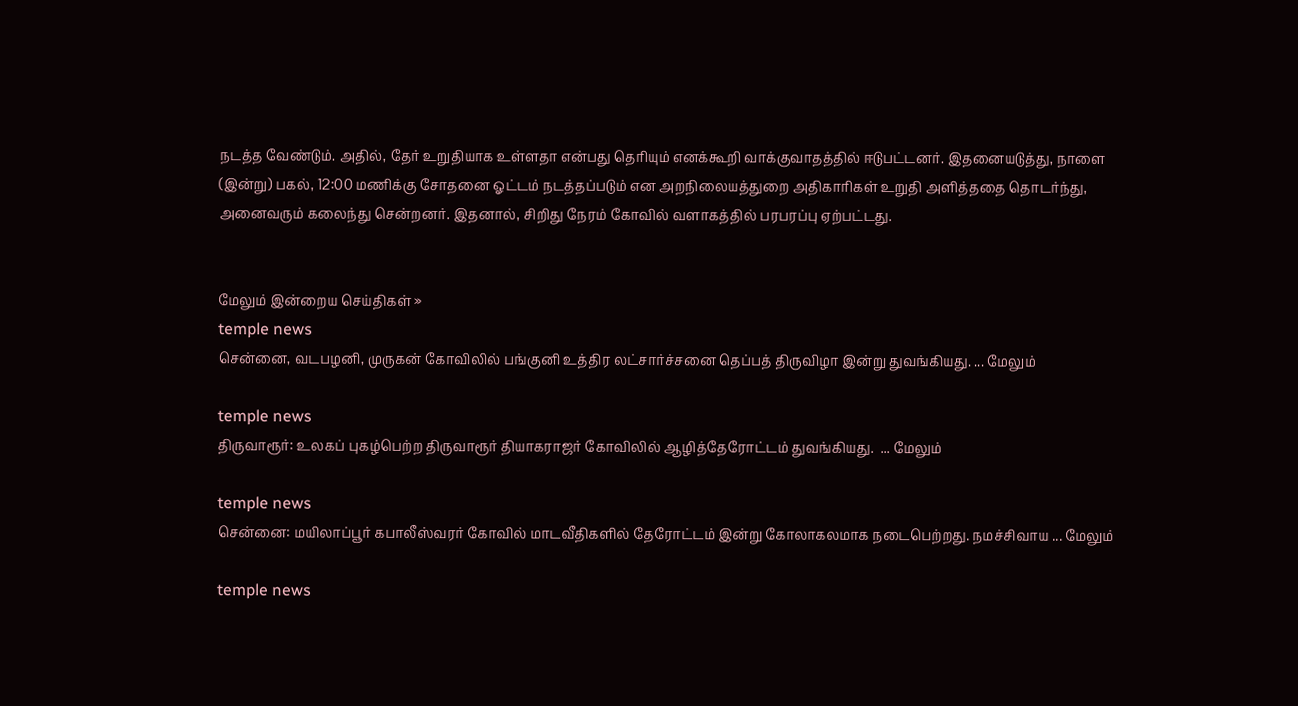நடத்த வேண்டும். அதில், தேர் உறுதியாக உள்ளதா என்பது தெரியும் எனக்கூறி வாக்குவாதத்தில் ஈடுபட்டனர். இதனையடுத்து, நாளை (இன்று) பகல், 12:00 மணிக்கு சோதனை ஓட்டம் நடத்தப்படும் என அறநிலையத்துறை அதிகாரிகள் உறுதி அளித்ததை தொடர்ந்து, அனைவரும் கலைந்து சென்றனர். இதனால், சிறிது நேரம் கோவில் வளாகத்தில் பரபரப்பு ஏற்பட்டது.


மேலும் இன்றைய செய்திகள் »
temple news
சென்னை, வடபழனி, முருகன் கோவிலில் பங்குனி உத்திர லட்சார்ச்சனை தெப்பத் திருவிழா இன்று துவங்கியது. ... மேலும்

temple news
திருவாரூர்: உலகப் புகழ்பெற்ற திருவாரூர் தியாகராஜர் கோவிலில் ஆழித்தேரோட்டம் துவங்கியது.  ... மேலும்

temple news
சென்னை: மயிலாப்பூர் கபாலீஸ்வரர் கோவில் மாடவீதிகளில் தேரோட்டம் இன்று கோலாகலமாக நடைபெற்றது. நமச்சிவாய ... மேலும்

temple news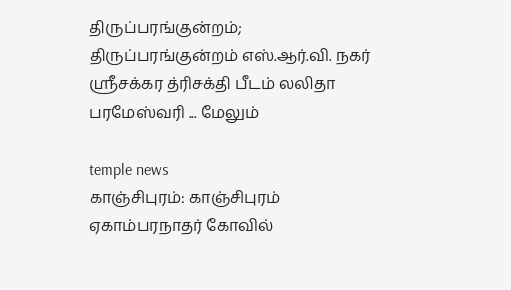திருப்பரங்குன்றம்; திருப்பரங்குன்றம் எஸ்.ஆர்.வி. நகர் ஸ்ரீசக்கர த்ரிசக்தி பீடம் லலிதா பரமேஸ்வரி ... மேலும்

temple news
காஞ்சிபுரம்: காஞ்சிபுரம் ஏகாம்பரநாதர் கோவில்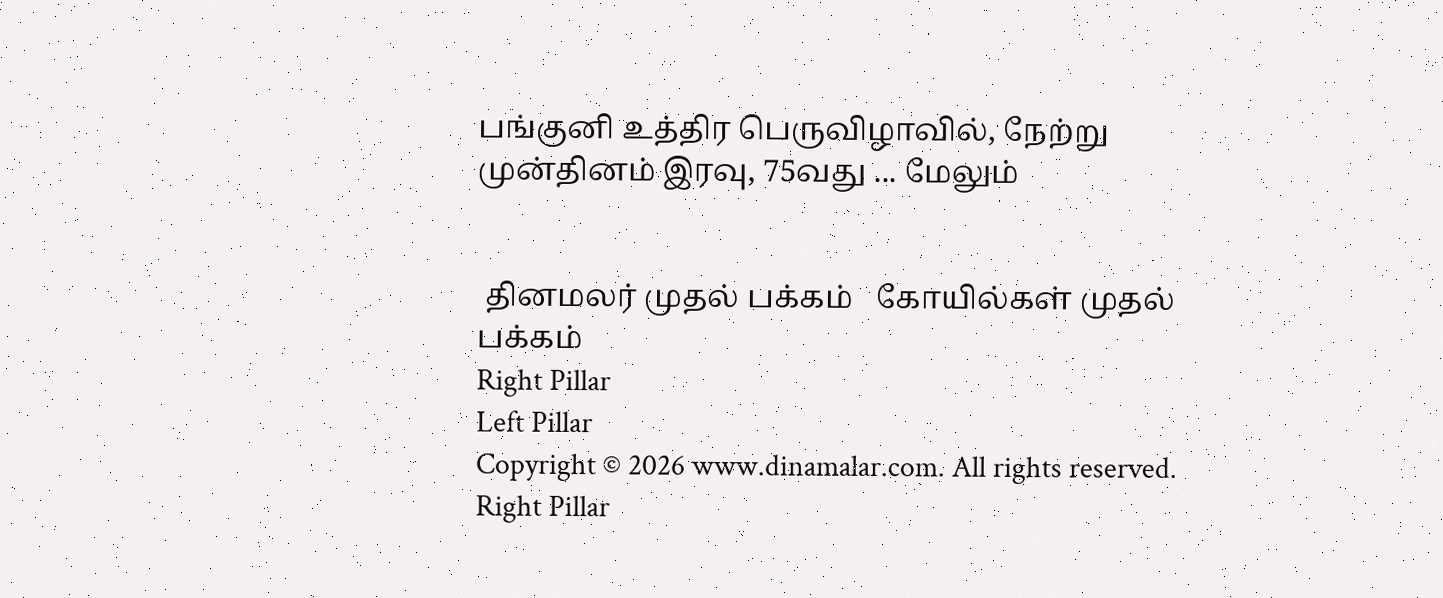பங்குனி உத்திர பெருவிழாவில், நேற்று முன்தினம் இரவு, 75வது ... மேலும்


 தினமலர் முதல் பக்கம்   கோயில்கள் முதல் பக்கம்
Right Pillar
Left Pillar
Copyright © 2026 www.dinamalar.com. All rights reserved.
Right Pillar